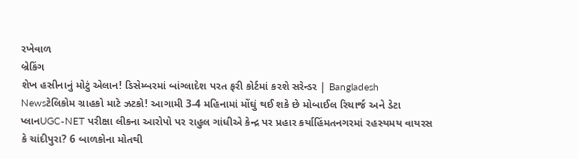રખેવાળ
બ્રેકિંગ
શેખ હસીનાનું મોટું એલાન! ડિસેમ્બરમાં બાંગ્લાદેશ પરત ફરી કોર્ટમાં કરશે સરેન્ડર | Bangladesh Newsટેલિકોમ ગ્રાહકો માટે ઝટકો! આગામી 3-4 મહિનામાં મોંઘું થઈ શકે છે મોબાઈલ રિચાર્જ અને ડેટા પ્લાનUGC-NET પરીક્ષા લીકના આરોપો પર રાહુલ ગાંધીએ કેન્દ્ર પર પ્રહાર કર્યાહિંમતનગરમાં રહસ્યમય વાયરસ કે ચાંદીપુરા? 6 બાળકોના મોતથી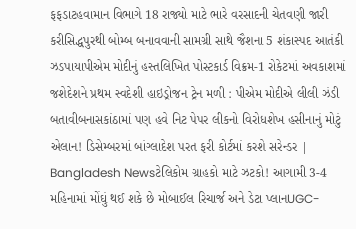ફફડાટહવામાન વિભાગે 18 રાજ્યો માટે ભારે વરસાદની ચેતવણી જારી કરીસિદ્ધપુરથી બોમ્બ બનાવવાની સામગ્રી સાથે જૈશના 5 શંકાસ્પદ આતંકી ઝડપાયાપીએમ મોદીનું હસ્તલિખિત પોસ્ટકાર્ડ વિક્રમ-1 રોકેટમાં અવકાશમાં જશેદેશને પ્રથમ સ્વદેશી હાઇડ્રોજન ટ્રેન મળી : પીએમ મોદીએ લીલી ઝંડી બતાવીબનાસકાંઠામાં પણ હવે નિટ પેપર લીકનો વિરોધશેખ હસીનાનું મોટું એલાન! ડિસેમ્બરમાં બાંગ્લાદેશ પરત ફરી કોર્ટમાં કરશે સરેન્ડર | Bangladesh Newsટેલિકોમ ગ્રાહકો માટે ઝટકો! આગામી 3-4 મહિનામાં મોંઘું થઈ શકે છે મોબાઈલ રિચાર્જ અને ડેટા પ્લાનUGC-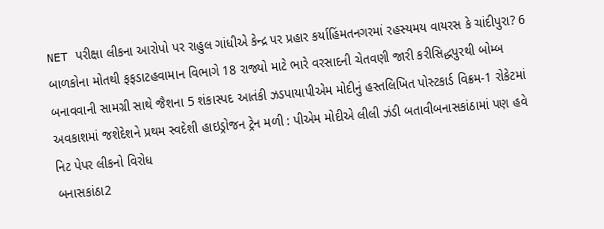NET પરીક્ષા લીકના આરોપો પર રાહુલ ગાંધીએ કેન્દ્ર પર પ્રહાર કર્યાહિંમતનગરમાં રહસ્યમય વાયરસ કે ચાંદીપુરા? 6 બાળકોના મોતથી ફફડાટહવામાન વિભાગે 18 રાજ્યો માટે ભારે વરસાદની ચેતવણી જારી કરીસિદ્ધપુરથી બોમ્બ બનાવવાની સામગ્રી સાથે જૈશના 5 શંકાસ્પદ આતંકી ઝડપાયાપીએમ મોદીનું હસ્તલિખિત પોસ્ટકાર્ડ વિક્રમ-1 રોકેટમાં અવકાશમાં જશેદેશને પ્રથમ સ્વદેશી હાઇડ્રોજન ટ્રેન મળી : પીએમ મોદીએ લીલી ઝંડી બતાવીબનાસકાંઠામાં પણ હવે નિટ પેપર લીકનો વિરોધ
બનાસકાંઠા2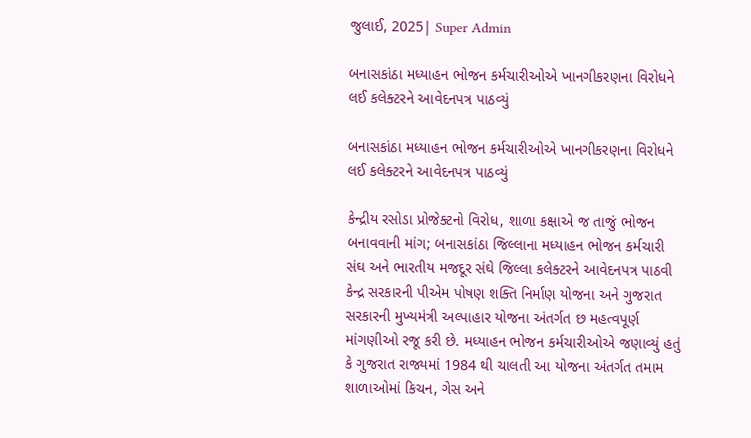જુલાઈ, 2025| Super Admin

બનાસકાંઠા મધ્યાહન ભોજન કર્મચારીઓએ ખાનગીકરણના વિરોધને લઈ કલેક્ટરને આવેદનપત્ર પાઠવ્યું

બનાસકાંઠા મધ્યાહન ભોજન કર્મચારીઓએ ખાનગીકરણના વિરોધને લઈ કલેક્ટરને આવેદનપત્ર પાઠવ્યું

કેન્દ્રીય રસોડા પ્રોજેક્ટનો વિરોધ, શાળા કક્ષાએ જ તાજું ભોજન બનાવવાની માંગ; બનાસકાંઠા જિલ્લાના મધ્યાહન ભોજન કર્મચારી સંઘ અને ભારતીય મજદૂર સંઘે જિલ્લા કલેક્ટરને આવેદનપત્ર પાઠવી  કેન્દ્ર સરકારની પીએમ પોષણ શક્તિ નિર્માણ યોજના અને ગુજરાત સરકારની મુખ્યમંત્રી અલ્પાહાર યોજના અંતર્ગત છ મહત્વપૂર્ણ માંગણીઓ રજૂ કરી છે. મધ્યાહન ભોજન કર્મચારીઓએ જણાવ્યું હતું કે ગુજરાત રાજ્યમાં 1984 થી ચાલતી આ યોજના અંતર્ગત તમામ શાળાઓમાં કિચન, ગેસ અને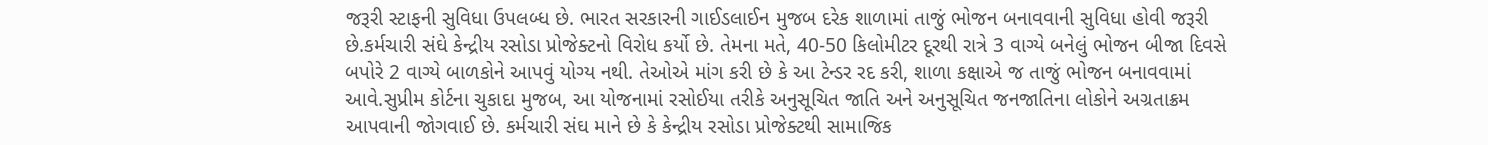જરૂરી સ્ટાફની સુવિધા ઉપલબ્ધ છે. ભારત સરકારની ગાઈડલાઈન મુજબ દરેક શાળામાં તાજું ભોજન બનાવવાની સુવિધા હોવી જરૂરી છે.કર્મચારી સંઘે કેન્દ્રીય રસોડા પ્રોજેક્ટનો વિરોધ કર્યો છે. તેમના મતે, 40-50 કિલોમીટર દૂરથી રાત્રે 3 વાગ્યે બનેલું ભોજન બીજા દિવસે બપોરે 2 વાગ્યે બાળકોને આપવું યોગ્ય નથી. તેઓએ માંગ કરી છે કે આ ટેન્ડર રદ કરી, શાળા કક્ષાએ જ તાજું ભોજન બનાવવામાં આવે.સુપ્રીમ કોર્ટના ચુકાદા મુજબ, આ યોજનામાં રસોઈયા તરીકે અનુસૂચિત જાતિ અને અનુસૂચિત જનજાતિના લોકોને અગ્રતાક્રમ આપવાની જોગવાઈ છે. કર્મચારી સંઘ માને છે કે કેન્દ્રીય રસોડા પ્રોજેક્ટથી સામાજિક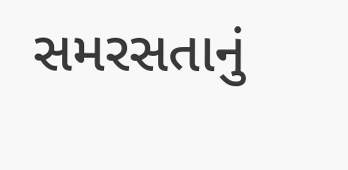સમરસતાનું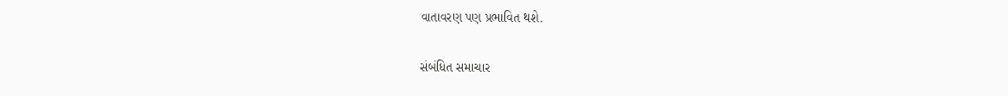વાતાવરણ પણ પ્રભાવિત થશે.

સંબંધિત સમાચાર